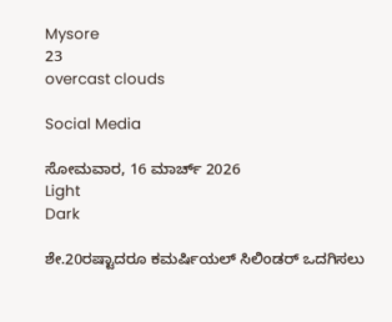Mysore
23
overcast clouds

Social Media

ಸೋಮವಾರ, 16 ಮಾರ್ಚ್ 2026
Light
Dark

ಶೇ.20ರಷ್ಟಾದರೂ ಕಮರ್ಷಿಯಲ್ ಸಿಲಿಂಡರ್ ಒದಗಿಸಲು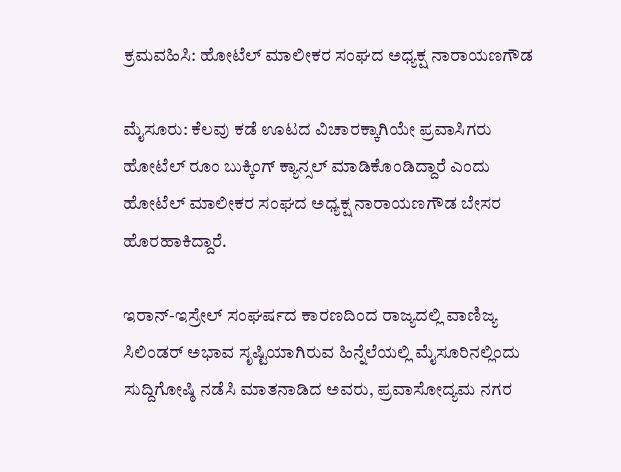ಕ್ರಮವಹಿಸಿ: ಹೋಟೆಲ್ ಮಾಲೀಕರ ಸಂಘದ ಅಧ್ಯಕ್ಷ ನಾರಾಯಣಗೌಡ

ಮೈಸೂರು: ಕೆಲವು ಕಡೆ ಊಟದ ವಿಚಾರಕ್ಕಾಗಿಯೇ ಪ್ರವಾಸಿಗರು ಹೋಟೆಲ್‌ ರೂಂ ಬುಕ್ಕಿಂಗ್‌ ಕ್ಯಾನ್ಸಲ್‌ ಮಾಡಿಕೊಂಡಿದ್ದಾರೆ ಎಂದು ಹೋಟೆಲ್‌ ಮಾಲೀಕರ ಸಂಘದ ಅಧ್ಯಕ್ಷ ನಾರಾಯಣಗೌಡ ಬೇಸರ ಹೊರಹಾಕಿದ್ದಾರೆ.

ಇರಾನ್‌-ಇಸ್ರೇಲ್‌ ಸಂಘರ್ಷದ ಕಾರಣದಿಂದ ರಾಜ್ಯದಲ್ಲಿ ವಾಣಿಜ್ಯ ಸಿಲಿಂಡರ್‌ ಅಭಾವ ಸೃಷ್ಟಿಯಾಗಿರುವ ಹಿನ್ನೆಲೆಯಲ್ಲಿ ಮೈಸೂರಿನಲ್ಲಿಂದು ಸುದ್ದಿಗೋಷ್ಠಿ ನಡೆಸಿ ಮಾತನಾಡಿದ ಅವರು, ಪ್ರವಾಸೋದ್ಯಮ ನಗರ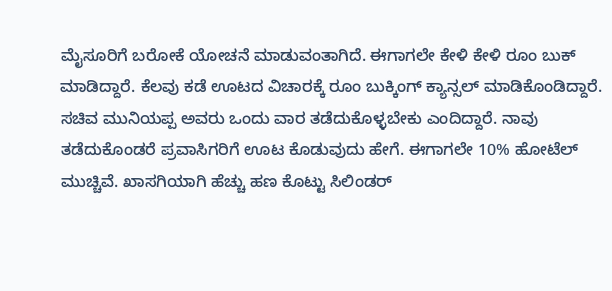ಮೈಸೂರಿಗೆ ಬರೋಕೆ ಯೋಚನೆ ಮಾಡುವಂತಾಗಿದೆ. ಈಗಾಗಲೇ ಕೇಳಿ ಕೇಳಿ ರೂಂ ಬುಕ್ ಮಾಡಿದ್ದಾರೆ. ಕೆಲವು ಕಡೆ ಊಟದ ವಿಚಾರಕ್ಕೆ ರೂಂ ಬುಕ್ಕಿಂಗ್ ಕ್ಯಾನ್ಸಲ್ ಮಾಡಿಕೊಂಡಿದ್ದಾರೆ. ಸಚಿವ ಮುನಿಯಪ್ಪ ಅವರು ಒಂದು ವಾರ ತಡೆದುಕೊಳ್ಳಬೇಕು ಎಂದಿದ್ದಾರೆ. ನಾವು ತಡೆದುಕೊಂಡರೆ ಪ್ರವಾಸಿಗರಿಗೆ ಊಟ ಕೊಡುವುದು ಹೇಗೆ. ಈಗಾಗಲೇ 10% ಹೋಟೆಲ್ ಮುಚ್ಚಿವೆ. ಖಾಸಗಿಯಾಗಿ ಹೆಚ್ಚು ಹಣ ಕೊಟ್ಟು ಸಿಲಿಂಡರ್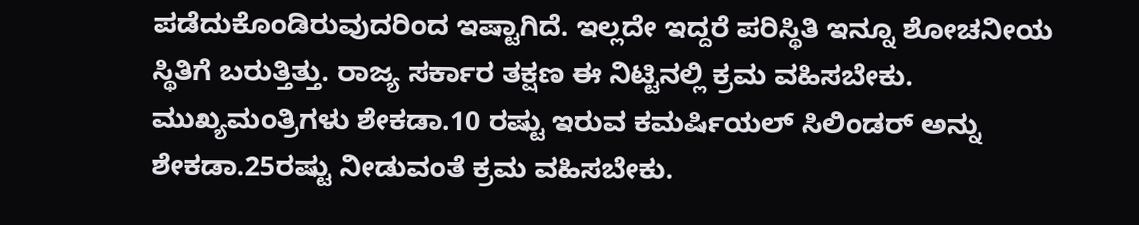ಪಡೆದುಕೊಂಡಿರುವುದರಿಂದ ಇಷ್ಟಾಗಿದೆ. ಇಲ್ಲದೇ ಇದ್ದರೆ ಪರಿಸ್ಥಿತಿ ಇನ್ನೂ ಶೋಚನೀಯ ಸ್ಥಿತಿಗೆ ಬರುತ್ತಿತ್ತು. ರಾಜ್ಯ ಸರ್ಕಾರ ತಕ್ಷಣ ಈ ನಿಟ್ಟಿನಲ್ಲಿ ಕ್ರಮ ವಹಿಸಬೇಕು. ಮುಖ್ಯಮಂತ್ರಿಗಳು ಶೇಕಡಾ.10 ರಷ್ಟು ಇರುವ ಕಮರ್ಷಿಯಲ್ ಸಿಲಿಂಡರ್ ಅನ್ನು ಶೇಕಡಾ.25ರಷ್ಟು ನೀಡುವಂತೆ ಕ್ರಮ ವಹಿಸಬೇಕು.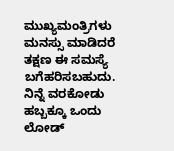ಮುಖ್ಯಮಂತ್ರಿಗಳು ಮನಸ್ಸು ಮಾಡಿದರೆ ತಕ್ಷಣ ಈ ಸಮಸ್ಯೆ ಬಗೆಹರಿಸಬಹುದು. ನಿನ್ನೆ ವರಕೋಡು ಹಬ್ಬಕ್ಕೂ ಒಂದು ಲೋಡ್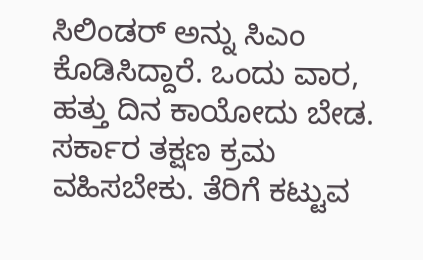ಸಿಲಿಂಡರ್ ಅನ್ನು ಸಿಎಂ ಕೊಡಿಸಿದ್ದಾರೆ. ಒಂದು ವಾರ, ಹತ್ತು ದಿನ ಕಾಯೋದು ಬೇಡ. ಸರ್ಕಾರ ತಕ್ಷಣ ಕ್ರಮ ವಹಿಸಬೇಕು. ತೆರಿಗೆ ಕಟ್ಟುವ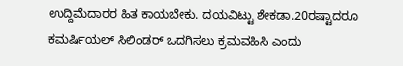ಉದ್ದಿಮೆದಾರರ ಹಿತ ಕಾಯಬೇಕು. ದಯವಿಟ್ಟು ಶೇಕಡಾ.20ರಷ್ಟಾದರೂ ಕಮರ್ಷಿಯಲ್ ಸಿಲಿಂಡರ್ ಒದಗಿಸಲು ಕ್ರಮವಹಿಸಿ ಎಂದು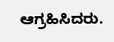ಆಗ್ರಹಿಸಿದರು.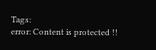Tags:
error: Content is protected !!